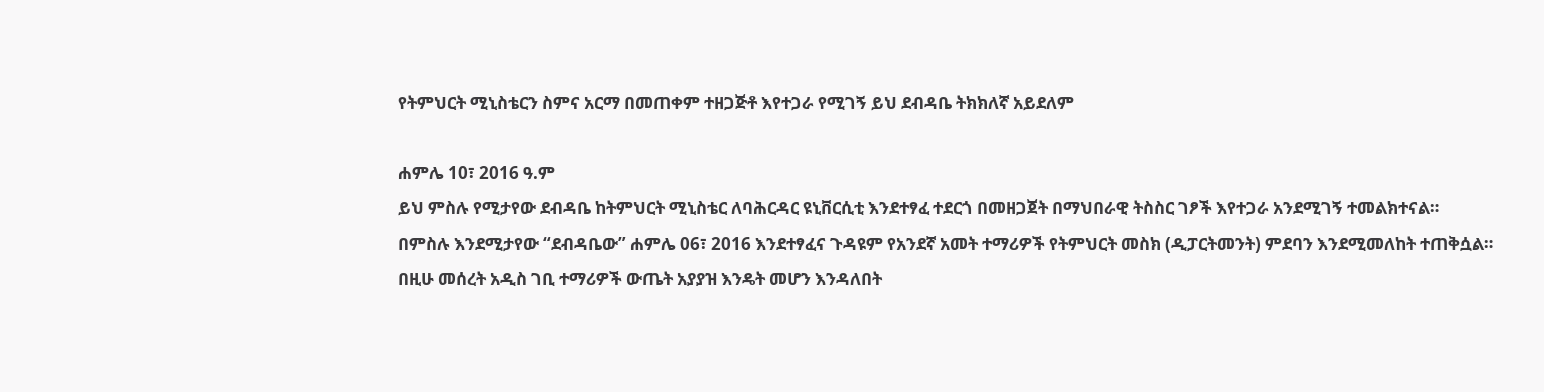የትምህርት ሚኒስቴርን ስምና አርማ በመጠቀም ተዘጋጅቶ እየተጋራ የሚገኝ ይህ ደብዳቤ ትክክለኛ አይደለም

ሐምሌ 10፣ 2016 ዓ.ም
ይህ ምስሉ የሚታየው ደብዳቤ ከትምህርት ሚኒስቴር ለባሕርዳር ዩኒቨርሲቲ እንደተፃፈ ተደርጎ በመዘጋጀት በማህበራዊ ትስስር ገፆች እየተጋራ አንደሚገኝ ተመልክተናል።
በምስሉ እንደሚታየው “ደብዳቤው” ሐምሌ 06፣ 2016 እንደተፃፈና ጉዳዩም የአንደኛ አመት ተማሪዎች የትምህርት መስክ (ዲፓርትመንት) ምደባን እንደሚመለከት ተጠቅሷል።
በዚሁ መሰረት አዲስ ገቢ ተማሪዎች ውጤት አያያዝ እንዴት መሆን እንዳለበት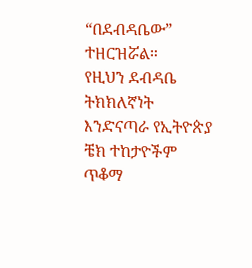“በደብዳቤው” ተዘርዝሯል።
የዚህን ደብዳቤ ትክክለኛነት እንድናጣራ የኢትዮጵያ ቼክ ተከታዮችም ጥቆማ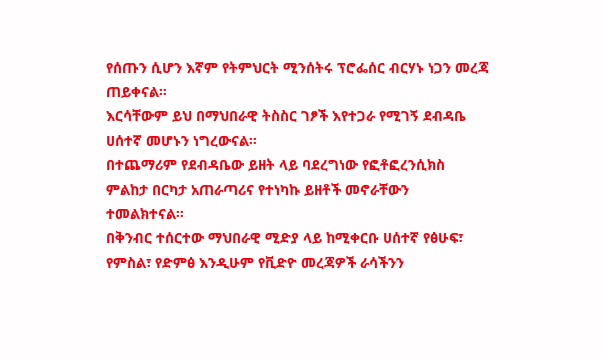የሰጡን ሲሆን እኛም የትምህርት ሚንሰትሩ ፕሮፌሰር ብርሃኑ ነጋን መረጃ ጠይቀናል።
እርሳቸውም ይህ በማህበራዊ ትስስር ገፆች እየተጋራ የሚገኝ ደብዳቤ ሀሰተኛ መሆኑን ነግረውናል።
በተጨማሪም የደብዳቤው ይዘት ላይ ባደረግነው የፎቶፎረንሲክስ ምልከታ በርካታ አጠራጣሪና የተነካኩ ይዘቶች መኖራቸውን ተመልክተናል።
በቅንብር ተሰርተው ማህበራዊ ሚድያ ላይ ከሚቀርቡ ሀሰተኛ የፅሁፍ፣ የምስል፣ የድምፅ እንዲሁም የቪድዮ መረጃዎች ራሳችንን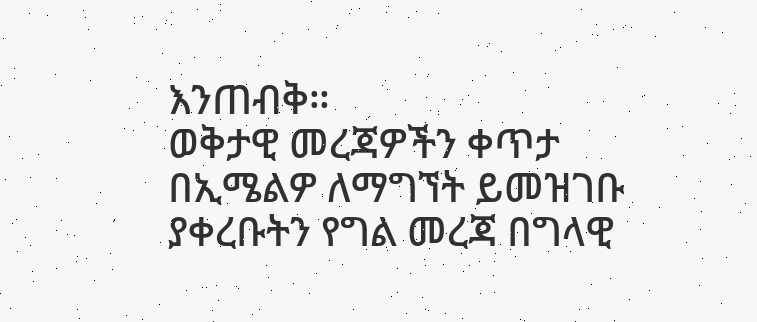እንጠብቅ።
ወቅታዊ መረጃዎችን ቀጥታ በኢሜልዎ ለማግኘት ይመዝገቡ
ያቀረቡትን የግል መረጃ በግላዊ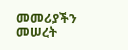መመሪያችን መሠረት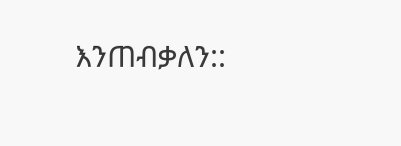እንጠብቃለን::